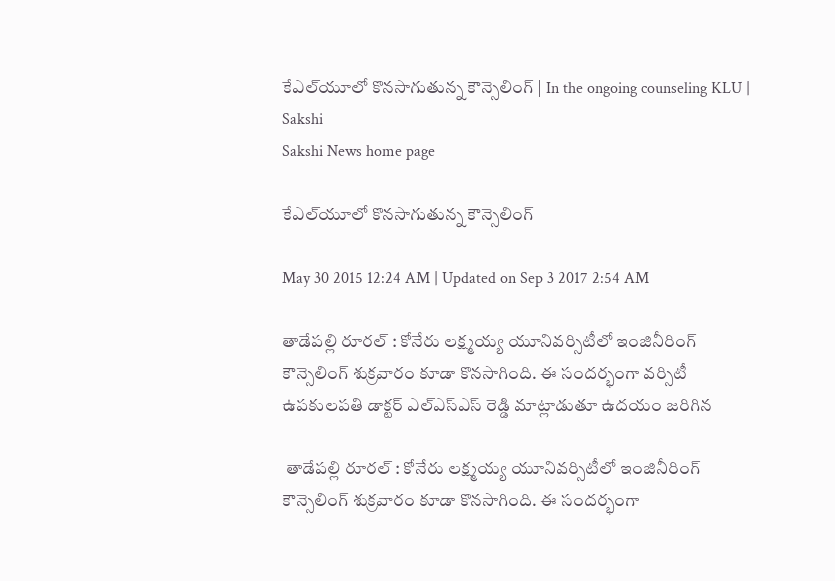కేఎల్‌యూలో కొనసాగుతున్న కౌన్సెలింగ్ | In the ongoing counseling KLU | Sakshi
Sakshi News home page

కేఎల్‌యూలో కొనసాగుతున్న కౌన్సెలింగ్

May 30 2015 12:24 AM | Updated on Sep 3 2017 2:54 AM

తాడేపల్లి రూరల్ : కోనేరు లక్ష్మయ్య యూనివర్సిటీలో ఇంజినీరింగ్ కౌన్సెలింగ్ శుక్రవారం కూడా కొనసాగింది. ఈ సందర్భంగా వర్సిటీ ఉపకులపతి డాక్టర్ ఎల్‌ఎస్‌ఎస్ రెడ్డి మాట్లాడుతూ ఉదయం జరిగిన

 తాడేపల్లి రూరల్ : కోనేరు లక్ష్మయ్య యూనివర్సిటీలో ఇంజినీరింగ్ కౌన్సెలింగ్ శుక్రవారం కూడా కొనసాగింది. ఈ సందర్భంగా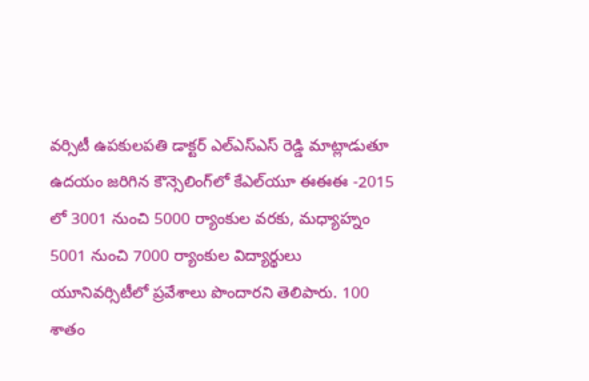వర్సిటీ ఉపకులపతి డాక్టర్ ఎల్‌ఎస్‌ఎస్ రెడ్డి మాట్లాడుతూ  ఉదయం జరిగిన కౌన్సెలింగ్‌లో కేఎల్‌యూ ఈఈఈ -2015 లో 3001 నుంచి 5000 ర్యాంకుల వరకు, మధ్యాహ్నం 5001 నుంచి 7000 ర్యాంకుల విద్యార్థులు యూనివర్సిటీలో ప్రవేశాలు పొందారని తెలిపారు. 100 శాతం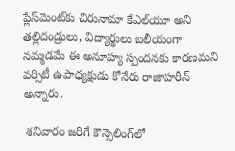ప్లేస్‌మెంట్‌కు చిరునామా కేఎల్‌యూ అని తల్లిదండ్రులు, విద్యార్థులు బలీయంగా నమ్మడమే ఈ అనూహ్య స్పందనకు కారణమని వర్సిటీ ఉపాధ్యక్షుడు కోనేరు రాజాహరీన్ అన్నారు.

 శనివారం జరిగే కౌన్సెలింగ్‌లో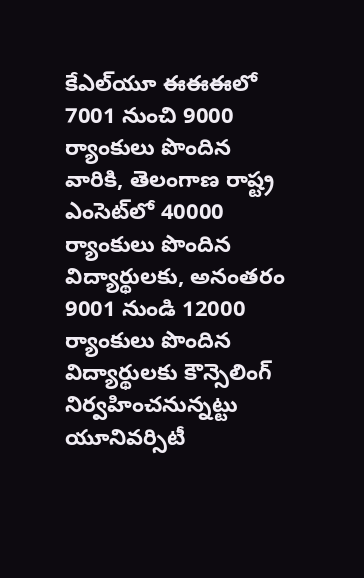కేఎల్‌యూ ఈఈఈలో 7001 నుంచి 9000 ర్యాంకులు పొందిన వారికి, తెలంగాణ రాష్ట్ర ఎంసెట్‌లో 40000 ర్యాంకులు పొందిన విద్యార్థులకు, అనంతరం 9001 నుండి 12000 ర్యాంకులు పొందిన విద్యార్థులకు కౌన్సెలింగ్ నిర్వహించనున్నట్టు యూనివర్సిటీ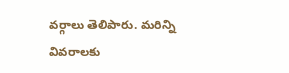వర్గాలు తెలిపారు. మరిన్ని వివరాలకు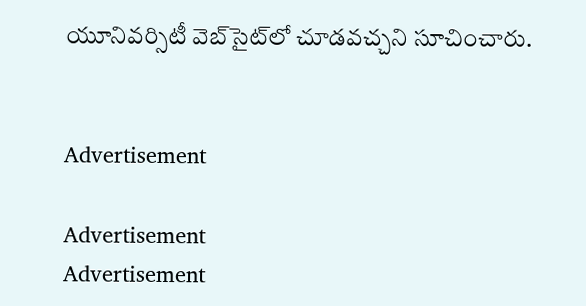యూనివర్సిటీ వెబ్‌సైట్‌లో చూడవచ్చని సూచించారు.


Advertisement

Advertisement
Advertisement